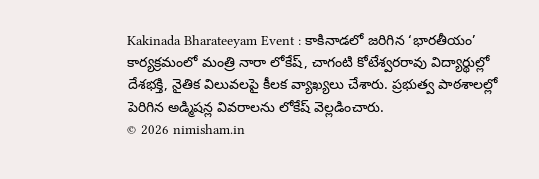Kakinada Bharateeyam Event : కాకినాడలో జరిగిన ‘భారతీయం’ కార్యక్రమంలో మంత్రి నారా లోకేష్, చాగంటి కోటేశ్వరరావు విద్యార్థుల్లో దేశభక్తి, నైతిక విలువలపై కీలక వ్యాఖ్యలు చేశారు. ప్రభుత్వ పాఠశాలల్లో పెరిగిన అడ్మిషన్ల వివరాలను లోకేష్ వెల్లడించారు.
© 2026 nimisham.in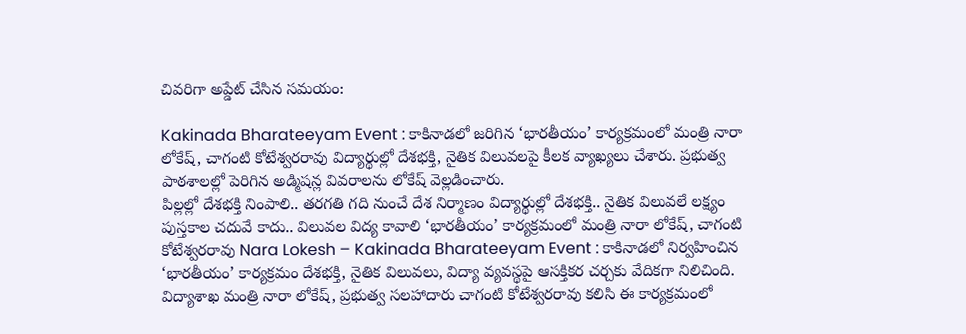చివరిగా అప్డేట్ చేసిన సమయం:

Kakinada Bharateeyam Event : కాకినాడలో జరిగిన ‘భారతీయం’ కార్యక్రమంలో మంత్రి నారా లోకేష్, చాగంటి కోటేశ్వరరావు విద్యార్థుల్లో దేశభక్తి, నైతిక విలువలపై కీలక వ్యాఖ్యలు చేశారు. ప్రభుత్వ పాఠశాలల్లో పెరిగిన అడ్మిషన్ల వివరాలను లోకేష్ వెల్లడించారు.
పిల్లల్లో దేశభక్తి నింపాలి.. తరగతి గది నుంచే దేశ నిర్మాణం విద్యార్థుల్లో దేశభక్తి.. నైతిక విలువలే లక్ష్యం పుస్తకాల చదువే కాదు.. విలువల విద్య కావాలి ‘భారతీయం’ కార్యక్రమంలో మంత్రి నారా లోకేష్, చాగంటి కోటేశ్వరరావు Nara Lokesh – Kakinada Bharateeyam Event : కాకినాడలో నిర్వహించిన ‘భారతీయం’ కార్యక్రమం దేశభక్తి, నైతిక విలువలు, విద్యా వ్యవస్థపై ఆసక్తికర చర్చకు వేదికగా నిలిచింది. విద్యాశాఖ మంత్రి నారా లోకేష్, ప్రభుత్వ సలహాదారు చాగంటి కోటేశ్వరరావు కలిసి ఈ కార్యక్రమంలో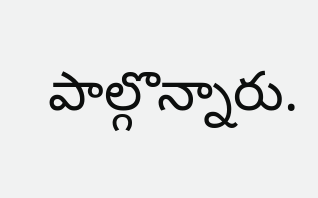పాల్గొన్నారు.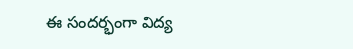ఈ సందర్భంగా విద్య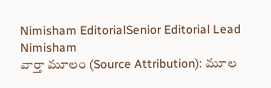Nimisham EditorialSenior Editorial Lead
Nimisham
వార్తా మూలం (Source Attribution): మూల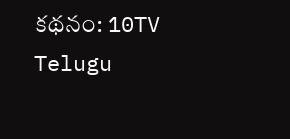కథనం: 10TV Telugu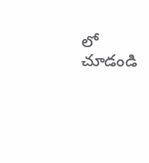లో చూడండి